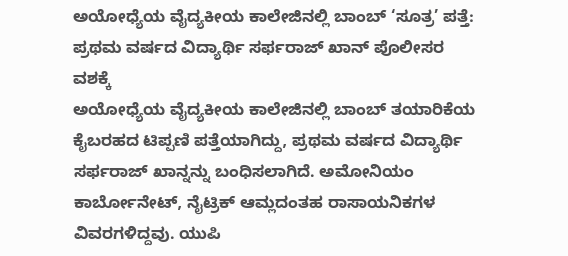ಅಯೋಧ್ಯೆಯ ವೈದ್ಯಕೀಯ ಕಾಲೇಜಿನಲ್ಲಿ ಬಾಂಬ್ ‘ಸೂತ್ರ’ ಪತ್ತೆ: ಪ್ರಥಮ ವರ್ಷದ ವಿದ್ಯಾರ್ಥಿ ಸರ್ಫರಾಜ್ ಖಾನ್ ಪೊಲೀಸರ ವಶಕ್ಕೆ
ಅಯೋಧ್ಯೆಯ ವೈದ್ಯಕೀಯ ಕಾಲೇಜಿನಲ್ಲಿ ಬಾಂಬ್ ತಯಾರಿಕೆಯ ಕೈಬರಹದ ಟಿಪ್ಪಣಿ ಪತ್ತೆಯಾಗಿದ್ದು, ಪ್ರಥಮ ವರ್ಷದ ವಿದ್ಯಾರ್ಥಿ ಸರ್ಫರಾಜ್ ಖಾನ್ನನ್ನು ಬಂಧಿಸಲಾಗಿದೆ. ಅಮೋನಿಯಂ ಕಾರ್ಬೋನೇಟ್, ನೈಟ್ರಿಕ್ ಆಮ್ಲದಂತಹ ರಾಸಾಯನಿಕಗಳ ವಿವರಗಳಿದ್ದವು. ಯುಪಿ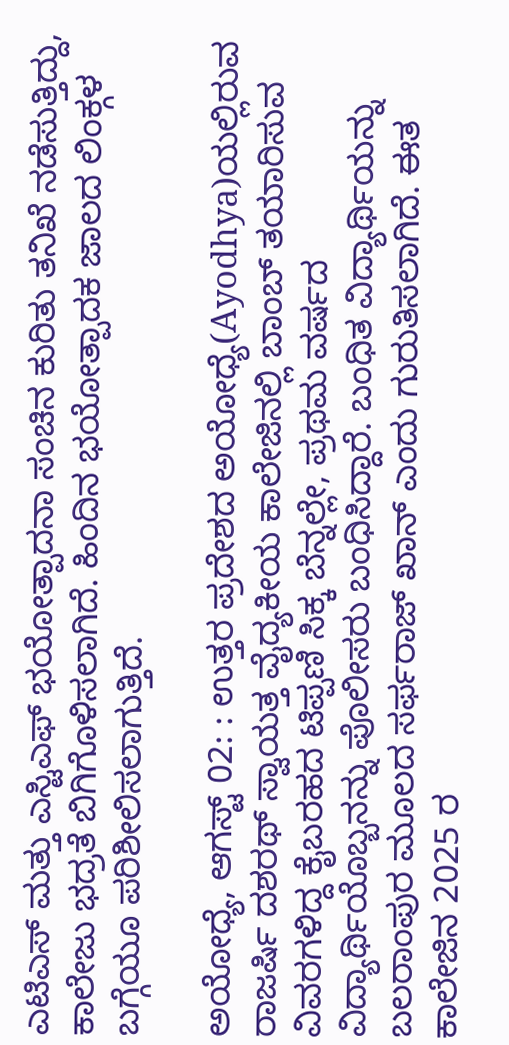ಎಟಿಎಸ್ ಮತ್ತು ಎಸ್ಟಿಎಫ್ ಭಯೋತ್ಪಾದನಾ ಸಂಚಿನ ಕುರಿತು ತನಿಖೆ ನಡೆಸುತ್ತಿದ್ದು, ಕಾಲೇಜು ಭದ್ರತೆ ಬಿಗಿಗೊಳಿಸಲಾಗಿದೆ. ಹಿಂದಿನ ಭಯೋತ್ಪಾದಕ ಜಾಲದ ಲಿಂಕ್ಗಳ ಬಗ್ಗೆಯೂ ಪರಿಶೀಲಿಸಲಾಗುತ್ತಿದೆ.

ಅಯೋಧ್ಯೆ, ಆಗಸ್ಟ್ 02: : ಉತ್ತರ ಪ್ರದೇಶದ ಅಯೋಧ್ಯೆ(Ayodhya)ಯಲ್ಲಿರುವ ರಾಜರ್ಷಿ ದಶರಥ್ ಸ್ವಾಯತ್ತ ವೈದ್ಯಕೀಯ ಕಾಲೇಜಿನಲ್ಲಿ ಬಾಂಬ್ ತಯಾರಿಸುವ ವಿವರಗಳಿದ್ದ ಕೈಬರಹದ ಟಿಪ್ಪಣಿ ಸಿಕ್ಕ ಬೆನ್ನಲ್ಲೇ, ಪ್ರಥಮ ವರ್ಷದ ವಿದ್ಯಾರ್ಥಿಯೊಬ್ಬನನ್ನು ಪೊಲೀಸರು ಬಂಧಿಸಿದ್ದಾರೆ. ಬಂಧಿತ ವಿದ್ಯಾರ್ಥಿಯನ್ನು ಬಲರಾಂಪುರ ಮೂಲದ ಸರ್ಫರಾಜ್ ಖಾನ್ ಎಂದು ಗುರುತಿಸಲಾಗಿದೆ. ಈತ ಕಾಲೇಜಿನ 2025 ರ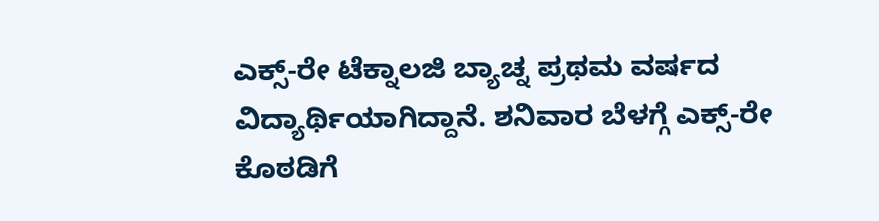ಎಕ್ಸ್-ರೇ ಟೆಕ್ನಾಲಜಿ ಬ್ಯಾಚ್ನ ಪ್ರಥಮ ವರ್ಷದ ವಿದ್ಯಾರ್ಥಿಯಾಗಿದ್ದಾನೆ. ಶನಿವಾರ ಬೆಳಗ್ಗೆ ಎಕ್ಸ್-ರೇ ಕೊಠಡಿಗೆ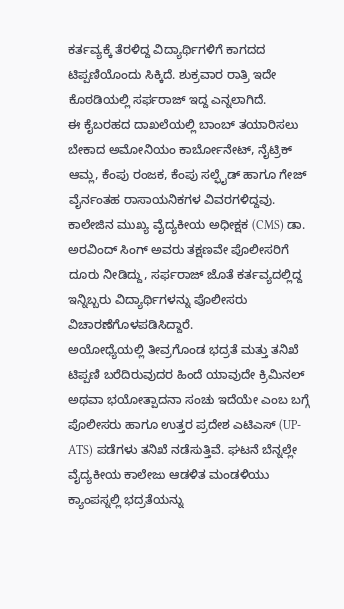ಕರ್ತವ್ಯಕ್ಕೆ ತೆರಳಿದ್ದ ವಿದ್ಯಾರ್ಥಿಗಳಿಗೆ ಕಾಗದದ ಟಿಪ್ಪಣಿಯೊಂದು ಸಿಕ್ಕಿದೆ. ಶುಕ್ರವಾರ ರಾತ್ರಿ ಇದೇ ಕೊಠಡಿಯಲ್ಲಿ ಸರ್ಫರಾಜ್ ಇದ್ದ ಎನ್ನಲಾಗಿದೆ.
ಈ ಕೈಬರಹದ ದಾಖಲೆಯಲ್ಲಿ ಬಾಂಬ್ ತಯಾರಿಸಲು ಬೇಕಾದ ಅಮೋನಿಯಂ ಕಾರ್ಬೋನೇಟ್, ನೈಟ್ರಿಕ್ ಆಮ್ಲ, ಕೆಂಪು ರಂಜಕ, ಕೆಂಪು ಸಲ್ಫೈಡ್ ಹಾಗೂ ಗೇಜ್ ವೈರ್ನಂತಹ ರಾಸಾಯನಿಕಗಳ ವಿವರಗಳಿದ್ದವು. ಕಾಲೇಜಿನ ಮುಖ್ಯ ವೈದ್ಯಕೀಯ ಅಧೀಕ್ಷಕ (CMS) ಡಾ. ಅರವಿಂದ್ ಸಿಂಗ್ ಅವರು ತಕ್ಷಣವೇ ಪೊಲೀಸರಿಗೆ ದೂರು ನೀಡಿದ್ದು, ಸರ್ಫರಾಜ್ ಜೊತೆ ಕರ್ತವ್ಯದಲ್ಲಿದ್ದ ಇನ್ನಿಬ್ಬರು ವಿದ್ಯಾರ್ಥಿಗಳನ್ನು ಪೊಲೀಸರು ವಿಚಾರಣೆಗೊಳಪಡಿಸಿದ್ದಾರೆ.
ಅಯೋಧ್ಯೆಯಲ್ಲಿ ತೀವ್ರಗೊಂಡ ಭದ್ರತೆ ಮತ್ತು ತನಿಖೆ ಟಿಪ್ಪಣಿ ಬರೆದಿರುವುದರ ಹಿಂದೆ ಯಾವುದೇ ಕ್ರಿಮಿನಲ್ ಅಥವಾ ಭಯೋತ್ಪಾದನಾ ಸಂಚು ಇದೆಯೇ ಎಂಬ ಬಗ್ಗೆ ಪೊಲೀಸರು ಹಾಗೂ ಉತ್ತರ ಪ್ರದೇಶ ಎಟಿಎಸ್ (UP-ATS) ಪಡೆಗಳು ತನಿಖೆ ನಡೆಸುತ್ತಿವೆ. ಘಟನೆ ಬೆನ್ನಲ್ಲೇ ವೈದ್ಯಕೀಯ ಕಾಲೇಜು ಆಡಳಿತ ಮಂಡಳಿಯು ಕ್ಯಾಂಪಸ್ನಲ್ಲಿ ಭದ್ರತೆಯನ್ನು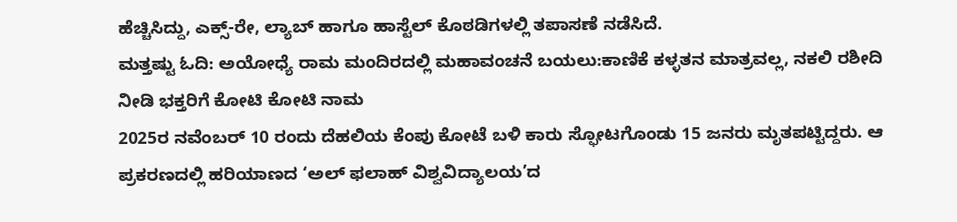ಹೆಚ್ಚಿಸಿದ್ದು, ಎಕ್ಸ್-ರೇ, ಲ್ಯಾಬ್ ಹಾಗೂ ಹಾಸ್ಟೆಲ್ ಕೊಠಡಿಗಳಲ್ಲಿ ತಪಾಸಣೆ ನಡೆಸಿದೆ.
ಮತ್ತಷ್ಟು ಓದಿ: ಅಯೋಧ್ಯೆ ರಾಮ ಮಂದಿರದಲ್ಲಿ ಮಹಾವಂಚನೆ ಬಯಲು:ಕಾಣಿಕೆ ಕಳ್ಳತನ ಮಾತ್ರವಲ್ಲ, ನಕಲಿ ರಶೀದಿ ನೀಡಿ ಭಕ್ತರಿಗೆ ಕೋಟಿ ಕೋಟಿ ನಾಮ
2025ರ ನವೆಂಬರ್ 10 ರಂದು ದೆಹಲಿಯ ಕೆಂಪು ಕೋಟೆ ಬಳಿ ಕಾರು ಸ್ಫೋಟಗೊಂಡು 15 ಜನರು ಮೃತಪಟ್ಟಿದ್ದರು. ಆ ಪ್ರಕರಣದಲ್ಲಿ ಹರಿಯಾಣದ ‘ಅಲ್ ಫಲಾಹ್ ವಿಶ್ವವಿದ್ಯಾಲಯ’ದ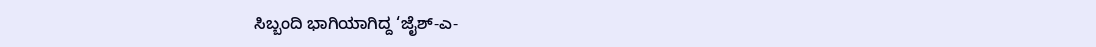ಸಿಬ್ಬಂದಿ ಭಾಗಿಯಾಗಿದ್ದ ‘ಜೈಶ್-ಎ-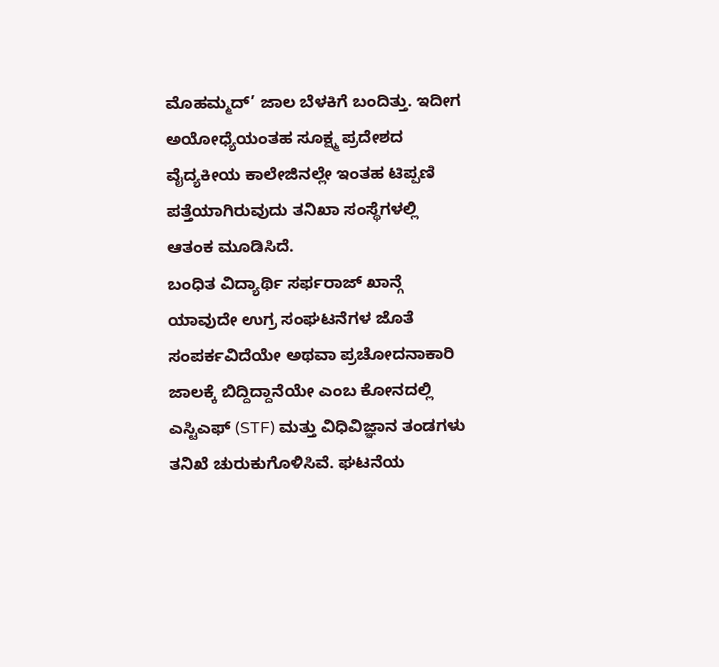ಮೊಹಮ್ಮದ್’ ಜಾಲ ಬೆಳಕಿಗೆ ಬಂದಿತ್ತು. ಇದೀಗ ಅಯೋಧ್ಯೆಯಂತಹ ಸೂಕ್ಷ್ಮ ಪ್ರದೇಶದ ವೈದ್ಯಕೀಯ ಕಾಲೇಜಿನಲ್ಲೇ ಇಂತಹ ಟಿಪ್ಪಣಿ ಪತ್ತೆಯಾಗಿರುವುದು ತನಿಖಾ ಸಂಸ್ಥೆಗಳಲ್ಲಿ ಆತಂಕ ಮೂಡಿಸಿದೆ.
ಬಂಧಿತ ವಿದ್ಯಾರ್ಥಿ ಸರ್ಫರಾಜ್ ಖಾನ್ಗೆ ಯಾವುದೇ ಉಗ್ರ ಸಂಘಟನೆಗಳ ಜೊತೆ ಸಂಪರ್ಕವಿದೆಯೇ ಅಥವಾ ಪ್ರಚೋದನಾಕಾರಿ ಜಾಲಕ್ಕೆ ಬಿದ್ದಿದ್ದಾನೆಯೇ ಎಂಬ ಕೋನದಲ್ಲಿ ಎಸ್ಟಿಎಫ್ (STF) ಮತ್ತು ವಿಧಿವಿಜ್ಞಾನ ತಂಡಗಳು ತನಿಖೆ ಚುರುಕುಗೊಳಿಸಿವೆ. ಘಟನೆಯ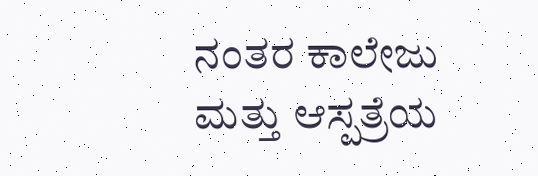ನಂತರ ಕಾಲೇಜು ಮತ್ತು ಆಸ್ಪತ್ರೆಯ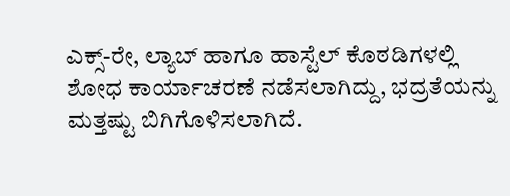ಎಕ್ಸ್-ರೇ, ಲ್ಯಾಬ್ ಹಾಗೂ ಹಾಸ್ಟೆಲ್ ಕೊಠಡಿಗಳಲ್ಲಿ ಶೋಧ ಕಾರ್ಯಾಚರಣೆ ನಡೆಸಲಾಗಿದ್ದು, ಭದ್ರತೆಯನ್ನು ಮತ್ತಷ್ಟು ಬಿಗಿಗೊಳಿಸಲಾಗಿದೆ.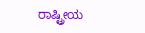ರಾಷ್ಟ್ರೀಯ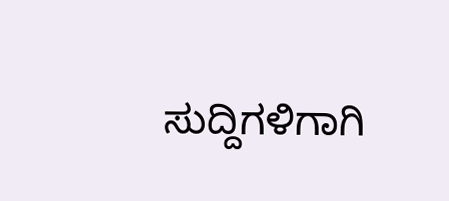ಸುದ್ದಿಗಳಿಗಾಗಿ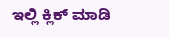ಇಲ್ಲಿ ಕ್ಲಿಕ್ ಮಾಡಿ